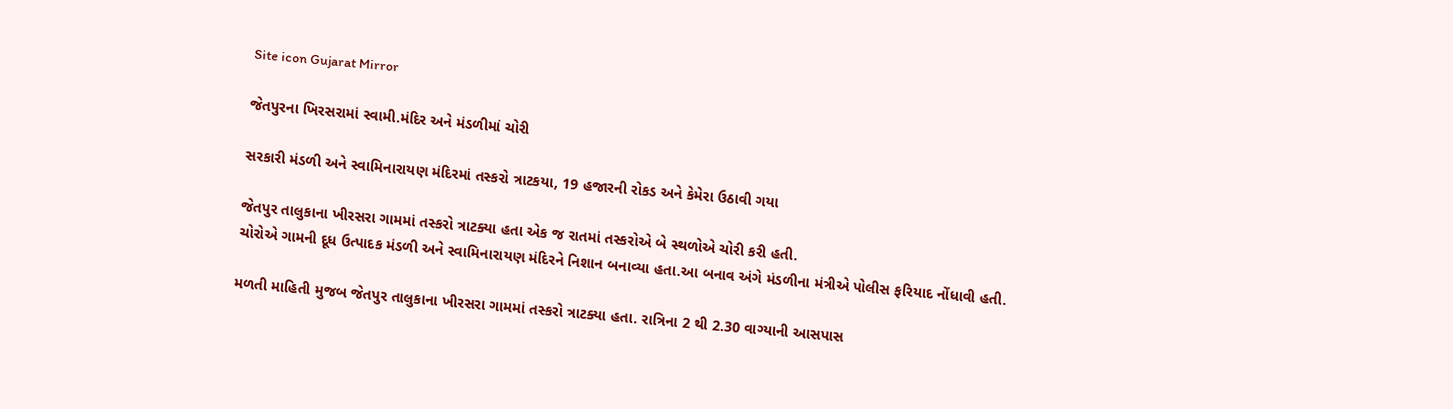Site icon Gujarat Mirror

જેતપુરના ખિરસરામાં સ્વામી.મંદિર અને મંડળીમાં ચોરી

સરકારી મંડળી અને સ્વામિનારાયણ મંદિરમાં તસ્કરો ત્રાટકયા, 19 હજારની રોકડ અને કેમેરા ઉઠાવી ગયા

જેતપુર તાલુકાના ખીરસરા ગામમાં તસ્કરો ત્રાટક્યા હતા એક જ રાતમાં તસ્કરોએ બે સ્થળોએ ચોરી કરી હતી.
ચોરોએ ગામની દૂધ ઉત્પાદક મંડળી અને સ્વામિનારાયણ મંદિરને નિશાન બનાવ્યા હતા.આ બનાવ અંગે મંડળીના મંત્રીએ પોલીસ ફરિયાદ નોંધાવી હતી.

મળતી માહિતી મુજબ જેતપુર તાલુકાના ખીરસરા ગામમાં તસ્કરો ત્રાટક્યા હતા. રાત્રિના 2 થી 2.30 વાગ્યાની આસપાસ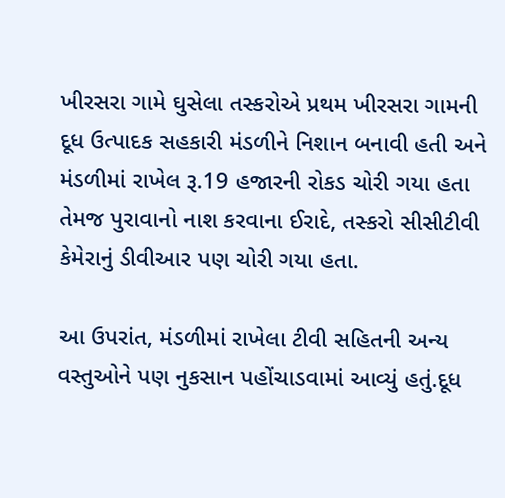ખીરસરા ગામે ઘુસેલા તસ્કરોએ પ્રથમ ખીરસરા ગામની દૂધ ઉત્પાદક સહકારી મંડળીને નિશાન બનાવી હતી અને મંડળીમાં રાખેલ રૂ.19 હજારની રોકડ ચોરી ગયા હતા તેમજ પુરાવાનો નાશ કરવાના ઈરાદે, તસ્કરો સીસીટીવી કેમેરાનું ડીવીઆર પણ ચોરી ગયા હતા.

આ ઉપરાંત, મંડળીમાં રાખેલા ટીવી સહિતની અન્ય વસ્તુઓને પણ નુકસાન પહોંચાડવામાં આવ્યું હતું.દૂધ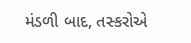મંડળી બાદ, તસ્કરોએ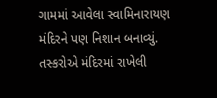ગામમાં આવેલા સ્વામિનારાયણ મંદિરને પણ નિશાન બનાવ્યું. તસ્કરોએ મંદિરમાં રાખેલી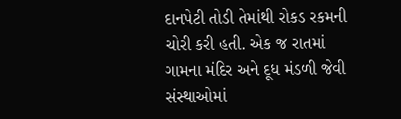દાનપેટી તોડી તેમાંથી રોકડ રકમની ચોરી કરી હતી. એક જ રાતમાં ગામના મંદિર અને દૂધ મંડળી જેવી સંસ્થાઓમાં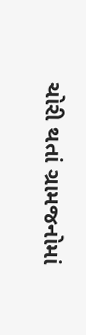ચોરી થતાં ગ્રામજનોમાં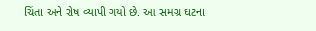ચિંતા અને રોષ વ્યાપી ગયો છે. આ સમગ્ર ઘટના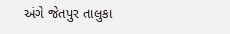અંગે જેતપુર તાલુકા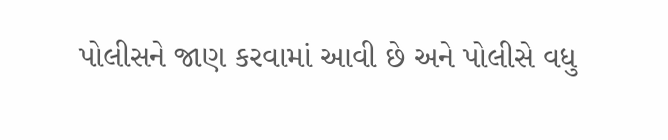પોલીસને જાણ કરવામાં આવી છે અને પોલીસે વધુ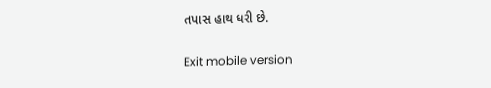તપાસ હાથ ધરી છે.

Exit mobile version